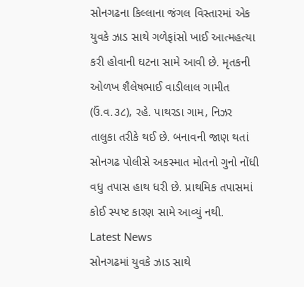સોનગઢના કિલ્લાના જંગલ વિસ્તારમાં એક યુવકે ઝાડ સાથે ગળેફાંસો ખાઈ આત્મહત્યા કરી હોવાની ઘટના સામે આવી છે. મૃતકની ઓળખ શૈલેષભાઈ વાડીલાલ ગામીત (ઉં.વ.૩૮), રહે. પાથરડા ગામ, નિઝર તાલુકા તરીકે થઈ છે. બનાવની જાણ થતાં સોનગઢ પોલીસે અકસ્માત મોતનો ગુનો નોંધી વધુ તપાસ હાથ ધરી છે. પ્રાથમિક તપાસમાં કોઈ સ્પષ્ટ કારણ સામે આવ્યું નથી.
Latest News
સોનગઢમાં યુવકે ઝાડ સાથે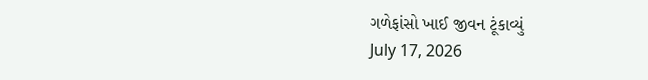ગળેફાંસો ખાઈ જીવન ટૂંકાવ્યું
July 17, 2026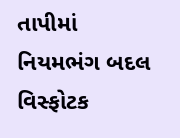તાપીમાં નિયમભંગ બદલ વિસ્ફોટક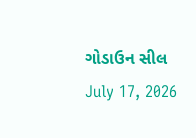ગોડાઉન સીલ
July 17, 2026